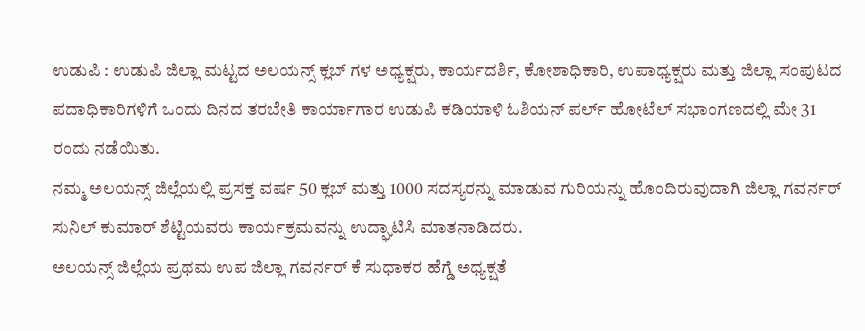ಉಡುಪಿ : ಉಡುಪಿ ಜಿಲ್ಲಾ ಮಟ್ಟದ ಅಲಯನ್ಸ್ ಕ್ಲಬ್ ಗಳ ಅಧ್ಯಕ್ಷರು, ಕಾರ್ಯದರ್ಶಿ, ಕೋಶಾಧಿಕಾರಿ, ಉಪಾಧ್ಯಕ್ಷರು ಮತ್ತು ಜಿಲ್ಲಾ ಸಂಪುಟದ ಪದಾಧಿಕಾರಿಗಳಿಗೆ ಒಂದು ದಿನದ ತರಬೇತಿ ಕಾರ್ಯಾಗಾರ ಉಡುಪಿ ಕಡಿಯಾಳಿ ಓಶಿಯನ್ ಪರ್ಲ್ ಹೋಟೆಲ್ ಸಭಾಂಗಣದಲ್ಲಿ ಮೇ 31 ರಂದು ನಡೆಯಿತು.
ನಮ್ಮ ಅಲಯನ್ಸ್ ಜಿಲ್ಲೆಯಲ್ಲಿ ಪ್ರಸಕ್ತ ವರ್ಷ 50 ಕ್ಲಬ್ ಮತ್ತು 1000 ಸದಸ್ಯರನ್ನು ಮಾಡುವ ಗುರಿಯನ್ನು ಹೊಂದಿರುವುದಾಗಿ ಜಿಲ್ಲಾ ಗವರ್ನರ್ ಸುನಿಲ್ ಕುಮಾರ್ ಶೆಟ್ಟಿಯವರು ಕಾರ್ಯಕ್ರಮವನ್ನು ಉದ್ಘಾಟಿಸಿ ಮಾತನಾಡಿದರು.
ಅಲಯನ್ಸ್ ಜಿಲ್ಲೆಯ ಪ್ರಥಮ ಉಪ ಜಿಲ್ಲಾ ಗವರ್ನರ್ ಕೆ ಸುಧಾಕರ ಹೆಗ್ಡೆ ಅಧ್ಯಕ್ಷತೆ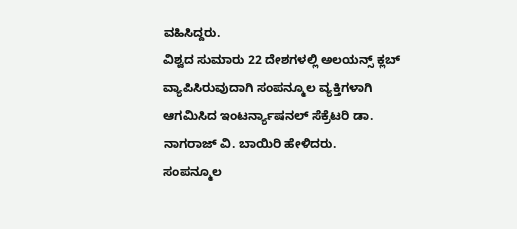ವಹಿಸಿದ್ದರು.
ವಿಶ್ವದ ಸುಮಾರು 22 ದೇಶಗಳಲ್ಲಿ ಅಲಯನ್ಸ್ ಕ್ಲಬ್ ವ್ಯಾಪಿಸಿರುವುದಾಗಿ ಸಂಪನ್ಮೂಲ ವ್ಯಕ್ತಿಗಳಾಗಿ ಆಗಮಿಸಿದ ಇಂಟರ್ನ್ಯಾಷನಲ್ ಸೆಕ್ರೆಟರಿ ಡಾ. ನಾಗರಾಜ್ ವಿ. ಬಾಯಿರಿ ಹೇಳಿದರು.
ಸಂಪನ್ಮೂಲ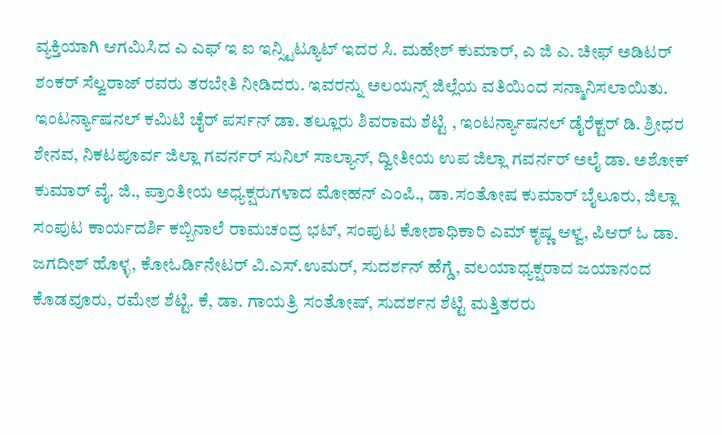ವ್ಯಕ್ತಿಯಾಗಿ ಆಗಮಿಸಿದ ಎ ಎಫ್ ಇ ಐ ಇನ್ಸ್ಟಿಟ್ಯೂಟ್ ಇದರ ಸಿ. ಮಹೇಶ್ ಕುಮಾರ್, ಎ ಜಿ ಎ. ಚೀಫ್ ಅಡಿಟರ್ ಶಂಕರ್ ಸೆಲ್ವರಾಜ್ ರವರು ತರಬೇತಿ ನೀಡಿದರು. ಇವರನ್ನು ಅಲಯನ್ಸ್ ಜಿಲ್ಲೆಯ ವತಿಯಿಂದ ಸನ್ಮಾನಿಸಲಾಯಿತು.
ಇಂಟರ್ನ್ಯಾಷನಲ್ ಕಮಿಟಿ ಚೈರ್ ಪರ್ಸನ್ ಡಾ. ತಲ್ಲೂರು ಶಿವರಾಮ ಶೆಟ್ಟಿ , ಇಂಟರ್ನ್ಯಾಷನಲ್ ಡೈರೆಕ್ಟರ್ ಡಿ. ಶ್ರೀಧರ ಶೇನವ, ನಿಕಟಪೂರ್ವ ಜಿಲ್ಲಾ ಗವರ್ನರ್ ಸುನಿಲ್ ಸಾಲ್ಯಾನ್, ದ್ವೀತೀಯ ಉಪ ಜಿಲ್ಲಾ ಗವರ್ನರ್ ಅಲೈ ಡಾ. ಅಶೋಕ್ ಕುಮಾರ್ ವೈ. ಜಿ., ಪ್ರಾಂತೀಯ ಅಧ್ಯಕ್ಷರುಗಳಾದ ಮೋಹನ್ ಎಂಪಿ., ಡಾ.ಸಂತೋಷ ಕುಮಾರ್ ಬೈಲೂರು, ಜಿಲ್ಲಾ ಸಂಪುಟ ಕಾರ್ಯದರ್ಶಿ ಕಬ್ಬಿನಾಲೆ ರಾಮಚಂದ್ರ ಭಟ್, ಸಂಪುಟ ಕೋಶಾಧಿಕಾರಿ ಎಮ್ ಕೃಷ್ಣ ಆಳ್ವ, ಪಿಆರ್ ಓ ಡಾ. ಜಗದೀಶ್ ಹೊಳ್ಳ, ಕೋಓರ್ಡಿನೇಟರ್ ವಿ.ಎಸ್.ಉಮರ್, ಸುದರ್ಶನ್ ಹೆಗ್ಡೆ, ವಲಯಾಧ್ಯಕ್ಷರಾದ ಜಯಾನಂದ ಕೊಡವೂರು, ರಮೇಶ ಶೆಟ್ಟಿ. ಕೆ, ಡಾ. ಗಾಯತ್ರಿ ಸಂತೋಷ್, ಸುದರ್ಶನ ಶೆಟ್ಟಿ ಮತ್ತಿತರರು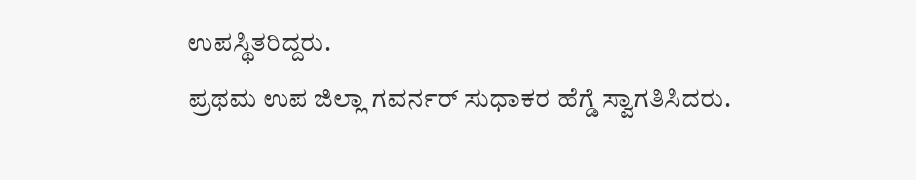ಉಪಸ್ಥಿತರಿದ್ದರು.
ಪ್ರಥಮ ಉಪ ಜಿಲ್ಲಾ ಗವರ್ನರ್ ಸುಧಾಕರ ಹೆಗ್ಡೆ ಸ್ವಾಗತಿಸಿದರು.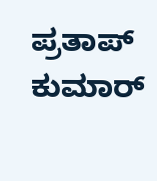ಪ್ರತಾಪ್ ಕುಮಾರ್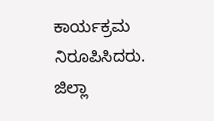ಕಾರ್ಯಕ್ರಮ ನಿರೂಪಿಸಿದರು.
ಜಿಲ್ಲಾ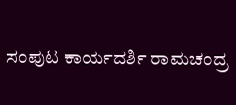ಸಂಪುಟ ಕಾರ್ಯದರ್ಶಿ ರಾಮಚಂದ್ರ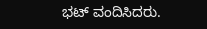ಭಟ್ ವಂದಿಸಿದರು.